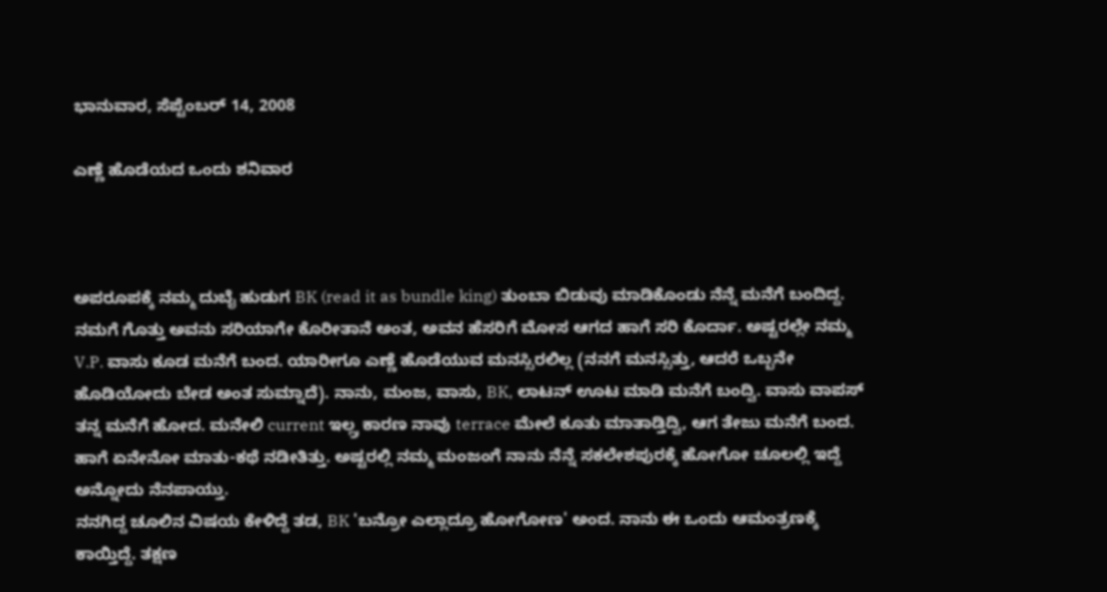ಭಾನುವಾರ, ಸೆಪ್ಟೆಂಬರ್ 14, 2008

ಎಣ್ಣೆ ಹೊಡೆಯದ ಒಂದು ಶನಿವಾರ



ಅಪರೂಪಕ್ಕೆ ನಮ್ಮ ದುಬೈ ಹುಡುಗ BK (read it as bundle king) ತುಂಬಾ ಬಿಡುವು ಮಾಡಿಕೊಂಡು ನೆನ್ನೆ ಮನೆಗೆ ಬಂದಿದ್ದ. ನಮಗೆ ಗೊತ್ತು ಅವನು ಸರಿಯಾಗೇ ಕೊರೀತಾನೆ ಅಂತ, ಅವನ ಹೆಸರಿಗೆ ಮೋಸ ಆಗದ ಹಾಗೆ ಸರಿ ಕೊರ್ದಾ. ಅಷ್ಟರಲ್ಲೇ ನಮ್ಮ V.P. ವಾಸು ಕೂಡ ಮನೆಗೆ ಬಂದ. ಯಾರೀಗೂ ಎಣ್ಣೆ ಹೊಡೆಯುವ ಮನಸ್ಸಿರಲಿಲ್ಲ (ನನಗೆ ಮನಸ್ಸಿತ್ತು, ಆದರೆ ಒಬ್ಬನೇ ಹೊಡಿಯೋದು ಬೇಡ ಅಂತ ಸುಮ್ನಾದೆ). ನಾನು, ಮಂಜ, ವಾಸು, BK, ಲಾಟನ್ ಊಟ ಮಾಡಿ ಮನೆಗೆ ಬಂದ್ವಿ. ವಾಸು ವಾಪಸ್ ತನ್ನ ಮನೆಗೆ ಹೋದ. ಮನೇಲಿ current ಇಲ್ಲ್ರ ಕಾರಣ ನಾವು terrace ಮೇಲೆ ಕೂತು ಮಾತಾಡ್ತಿದ್ವಿ, ಆಗ ತೇಜು ಮನೆಗೆ ಬಂದ. ಹಾಗೆ ಏನೇನೋ ಮಾತು-ಕಥೆ ನಡೀತಿತ್ತು. ಅಷ್ಟರಲ್ಲಿ ನಮ್ಮ ಮಂಜಂಗೆ ನಾನು ನೆನ್ನೆ ಸಕಲೇಶಪುರಕ್ಕೆ ಹೋಗೋ ಚೂಲಲ್ಲಿ ಇದ್ದೆ ಅನ್ನೋದು ನೆನಪಾಯ್ತು.
ನನಗಿದ್ದ ಚೂಲಿನ ವಿಷಯ ಕೇಳಿದ್ದೆ ತಡ, BK 'ಬನ್ರೋ ಎಲ್ಲಾದ್ರೂ ಹೋಗೋಣ' ಅಂದ. ನಾನು ಈ ಒಂದು ಆಮಂತ್ರಣಕ್ಕೆ ಕಾಯ್ತಿದ್ದೆ. ತಕ್ಷಣ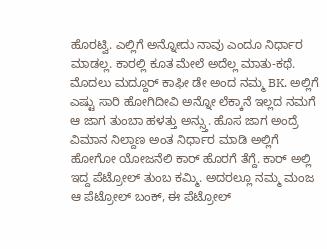ಹೊರಟ್ವಿ. ಎಲ್ಲಿಗೆ ಅನ್ನೋದು ನಾವು ಎಂದೂ ನಿರ್ಧಾರ ಮಾಡಲ್ಲ. ಕಾರಲ್ಲಿ ಕೂತ ಮೇಲೆ ಅದೆಲ್ಲ ಮಾತು-ಕಥೆ.
ಮೊದಲು ಮದ್ದೂರ್ ಕಾಫೀ ಡೇ ಅಂದ ನಮ್ಮ BK. ಅಲ್ಲಿಗೆ ಎಷ್ಟು ಸಾರಿ ಹೋಗಿದೀವಿ ಅನ್ನೋ ಲೆಕ್ಕಾನೆ ಇಲ್ಲದ ನಮಗೆ ಆ ಜಾಗ ತುಂಬಾ ಹಳತ್ತು ಅನ್ಸ್ತು. ಹೊಸ ಜಾಗ ಅಂದ್ರೆ ವಿಮಾನ ನಿಲ್ದಾಣ ಅಂತ ನಿರ್ಧಾರ ಮಾಡಿ ಅಲ್ಲಿಗೆ ಹೋಗೋ ಯೋಜನೆಲಿ ಕಾರ್ ಹೊರಗೆ ತೆಗ್ದೆ. ಕಾರ್ ಅಲ್ಲಿ ಇದ್ದ ಪೆಟ್ರೋಲ್ ತುಂಬ ಕಮ್ಮಿ. ಅದರಲ್ಲೂ ನಮ್ಮ ಮಂಜ ಆ ಪೆಟ್ರೋಲ್ ಬಂಕ್, ಈ ಪೆಟ್ರೋಲ್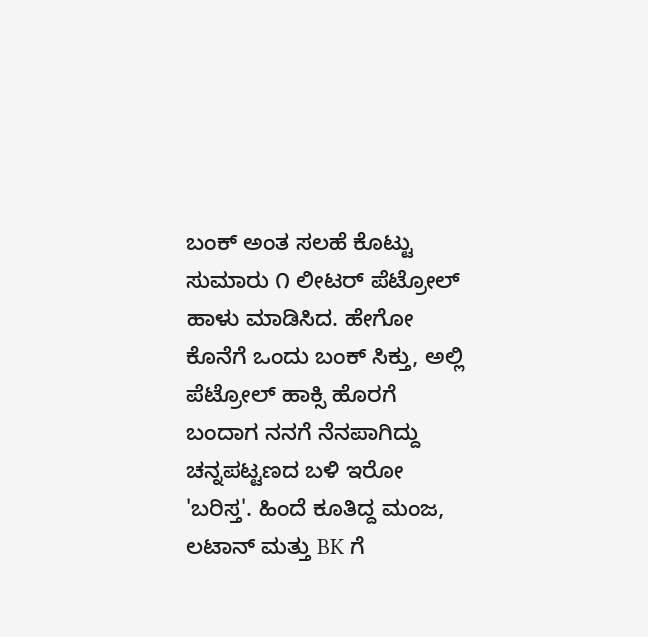ಬಂಕ್ ಅಂತ ಸಲಹೆ ಕೊಟ್ಟು ಸುಮಾರು ೧ ಲೀಟರ್ ಪೆಟ್ರೋಲ್ ಹಾಳು ಮಾಡಿಸಿದ. ಹೇಗೋ ಕೊನೆಗೆ ಒಂದು ಬಂಕ್ ಸಿಕ್ತು, ಅಲ್ಲಿ ಪೆಟ್ರೋಲ್ ಹಾಕ್ಸಿ ಹೊರಗೆ ಬಂದಾಗ ನನಗೆ ನೆನಪಾಗಿದ್ದು ಚನ್ನಪಟ್ಟಣದ ಬಳಿ ಇರೋ 'ಬರಿಸ್ತ'. ಹಿಂದೆ ಕೂತಿದ್ದ ಮಂಜ, ಲಟಾನ್ ಮತ್ತು BK ಗೆ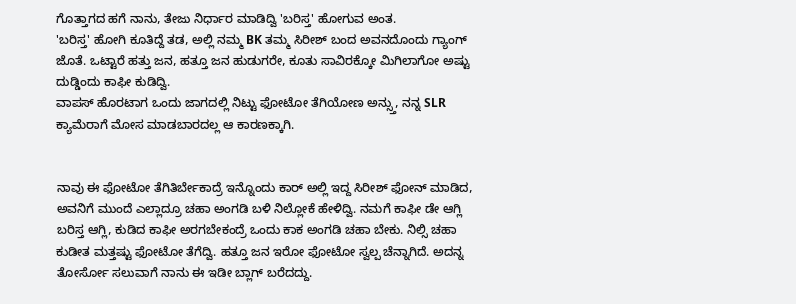ಗೊತ್ತಾಗದ ಹಗೆ ನಾನು, ತೇಜು ನಿರ್ಧಾರ ಮಾಡಿದ್ವಿ 'ಬರಿಸ್ತ' ಹೋಗುವ ಅಂತ.
'ಬರಿಸ್ತ' ಹೋಗಿ ಕೂತಿದ್ದೆ ತಡ, ಅಲ್ಲಿ ನಮ್ಮ BK ತಮ್ಮ ಸಿರೀಶ್ ಬಂದ ಅವನದೊಂದು ಗ್ಯಾಂಗ್ ಜೊತೆ. ಒಟ್ಟಾರೆ ಹತ್ತು ಜನ, ಹತ್ತೂ ಜನ ಹುಡುಗರೇ, ಕೂತು ಸಾವಿರಕ್ಕೋ ಮಿಗಿಲಾಗೋ ಅಷ್ಟು ದುಡ್ಡಿಂದು ಕಾಫೀ ಕುಡಿದ್ವಿ.
ವಾಪಸ್ ಹೊರಟಾಗ ಒಂದು ಜಾಗದಲ್ಲಿ ನಿಟ್ಟು ಫೋಟೋ ತೆಗಿಯೋಣ ಅನ್ಸ್ತು, ನನ್ನ SLR ಕ್ಯಾಮೆರಾಗೆ ಮೋಸ ಮಾಡಬಾರದಲ್ಲ ಆ ಕಾರಣಕ್ಕಾಗಿ.


ನಾವು ಈ ಫೋಟೋ ತೆಗಿತಿರ್ಬೇಕಾದ್ರೆ ಇನ್ನೊಂದು ಕಾರ್ ಅಲ್ಲಿ ಇದ್ದ ಸಿರೀಶ್ ಫೋನ್ ಮಾಡಿದ, ಅವನಿಗೆ ಮುಂದೆ ಎಲ್ಲಾದ್ರೂ ಚಹಾ ಅಂಗಡಿ ಬಳಿ ನಿಲ್ಲೋಕೆ ಹೇಳಿದ್ವಿ. ನಮಗೆ ಕಾಫೀ ಡೇ ಆಗ್ಲಿ ಬರಿಸ್ತ ಆಗ್ಲಿ, ಕುಡಿದ ಕಾಫೀ ಅರಗಬೇಕಂದ್ರೆ ಒಂದು ಕಾಕ ಅಂಗಡಿ ಚಹಾ ಬೇಕು. ನಿಲ್ಸಿ ಚಹಾ ಕುಡೀತ ಮತ್ತಷ್ಟು ಫೋಟೋ ತೆಗೆದ್ವಿ. ಹತ್ತೂ ಜನ ಇರೋ ಫೋಟೋ ಸ್ವಲ್ಪ ಚೆನ್ನಾಗಿದೆ. ಅದನ್ನ ತೋರ್ಸೋ ಸಲುವಾಗೆ ನಾನು ಈ ಇಡೀ ಬ್ಲಾಗ್ ಬರೆದದ್ದು.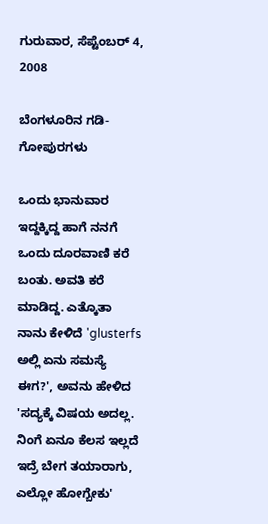ಗುರುವಾರ, ಸೆಪ್ಟೆಂಬರ್ 4, 2008

ಬೆಂಗಳೂರಿನ ಗಡಿ-ಗೋಪುರಗಳು

ಒಂದು ಭಾನುವಾರ ಇದ್ದಕ್ಕಿದ್ದ ಹಾಗೆ ನನಗೆ ಒಂದು ದೂರವಾಣಿ ಕರೆ ಬಂತು. ಅವತಿ ಕರೆ ಮಾಡಿದ್ದ. ಎತ್ಕೊತಾ ನಾನು ಕೇಳಿದೆ 'glusterfs ಅಲ್ಲಿ ಏನು ಸಮಸ್ಯೆ ಈಗ?', ಅವನು ಹೇಳಿದ 'ಸದ್ಯಕ್ಕೆ ವಿಷಯ ಅದಲ್ಲ. ನಿಂಗೆ ಏನೂ ಕೆಲಸ ಇಲ್ಲದೆ ಇದ್ರೆ ಬೇಗ ತಯಾರಾಗು, ಎಲ್ಲೋ ಹೋಗ್ಬೇಕು'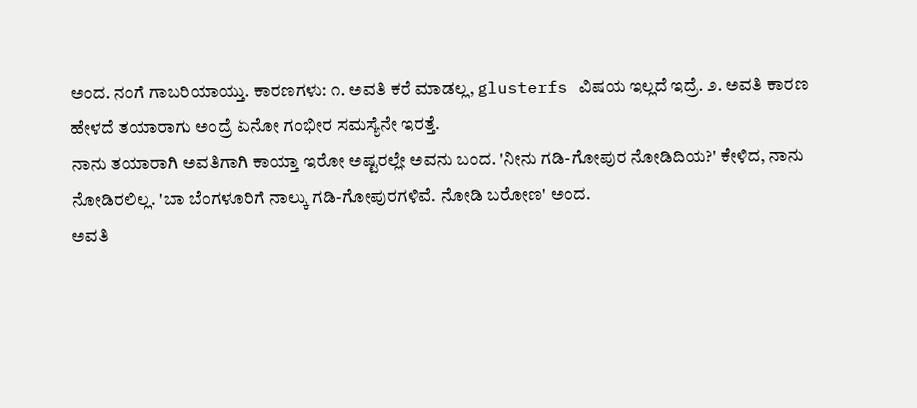ಅಂದ. ನಂಗೆ ಗಾಬರಿಯಾಯ್ತು. ಕಾರಣಗಳು: ೧. ಅವತಿ ಕರೆ ಮಾಡಲ್ಲ, glusterfs ವಿಷಯ ಇಲ್ಲದೆ ಇದ್ರೆ. ೨. ಅವತಿ ಕಾರಣ ಹೇಳದೆ ತಯಾರಾಗು ಅಂದ್ರೆ ಏನೋ ಗಂಭೀರ ಸಮಸ್ಯೆನೇ ಇರತ್ತೆ.
ನಾನು ತಯಾರಾಗಿ ಅವತಿಗಾಗಿ ಕಾಯ್ತಾ ಇರೋ ಅಷ್ಟರಲ್ಲೇ ಅವನು ಬಂದ. 'ನೀನು ಗಡಿ-ಗೋಪುರ ನೋಡಿದಿಯ?' ಕೇಳಿದ, ನಾನು ನೋಡಿರಲಿಲ್ಲ. 'ಬಾ ಬೆಂಗಳೂರಿಗೆ ನಾಲ್ಕು ಗಡಿ-ಗೋಪುರಗಳಿವೆ. ನೋಡಿ ಬರೋಣ' ಅಂದ.
ಅವತಿ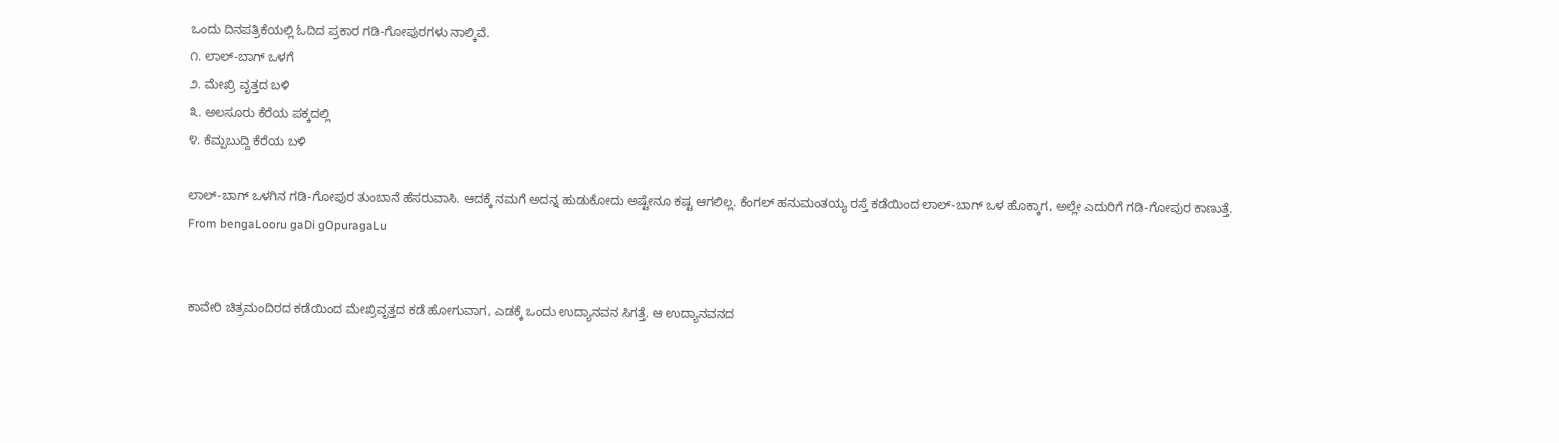ಒಂದು ದಿನಪತ್ರಿಕೆಯಲ್ಲಿ ಓದಿದ ಪ್ರಕಾರ ಗಡಿ-ಗೋಪುರಗಳು ನಾಲ್ಕಿವೆ.
೧. ಲಾಲ್-ಬಾಗ್ ಒಳಗೆ
೨. ಮೇಖ್ರಿ ವೃತ್ತದ ಬಳಿ
೩. ಅಲಸೂರು ಕೆರೆಯ ಪಕ್ಕದಲ್ಲಿ
೪. ಕೆಮ್ಪಬುದ್ದಿ ಕೆರೆಯ ಬಳಿ

ಲಾಲ್-ಬಾಗ್ ಒಳಗಿನ ಗಡಿ-ಗೋಪುರ ತುಂಬಾನೆ ಹೆಸರುವಾಸಿ. ಆದಕ್ಕೆ ನಮಗೆ ಅದನ್ನ ಹುಡುಕೋದು ಅಷ್ಟೇನೂ ಕಷ್ಟ ಆಗಲಿಲ್ಲ. ಕೆಂಗಲ್ ಹನುಮಂತಯ್ಯ ರಸ್ತೆ ಕಡೆಯಿಂದ ಲಾಲ್-ಬಾಗ್ ಒಳ ಹೊಕ್ಕಾಗ, ಅಲ್ಲೇ ಎದುರಿಗೆ ಗಡಿ-ಗೋಪುರ ಕಾಣುತ್ತೆ.
From bengaLooru gaDi gOpuragaLu


ಕಾವೇರಿ ಚಿತ್ರಮಂದಿರದ ಕಡೆಯಿಂದ ಮೇಖ್ರಿವೃತ್ತದ ಕಡೆ ಹೋಗುವಾಗ, ಎಡಕ್ಕೆ ಒಂದು ಉದ್ಯಾನವನ ಸಿಗತ್ತೆ. ಆ ಉದ್ಯಾನವನದ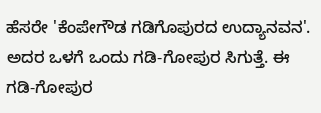ಹೆಸರೇ 'ಕೆಂಪೇಗೌಡ ಗಡಿಗೊಪುರದ ಉದ್ಯಾನವನ'. ಅದರ ಒಳಗೆ ಒಂದು ಗಡಿ-ಗೋಪುರ ಸಿಗುತ್ತೆ. ಈ ಗಡಿ-ಗೋಪುರ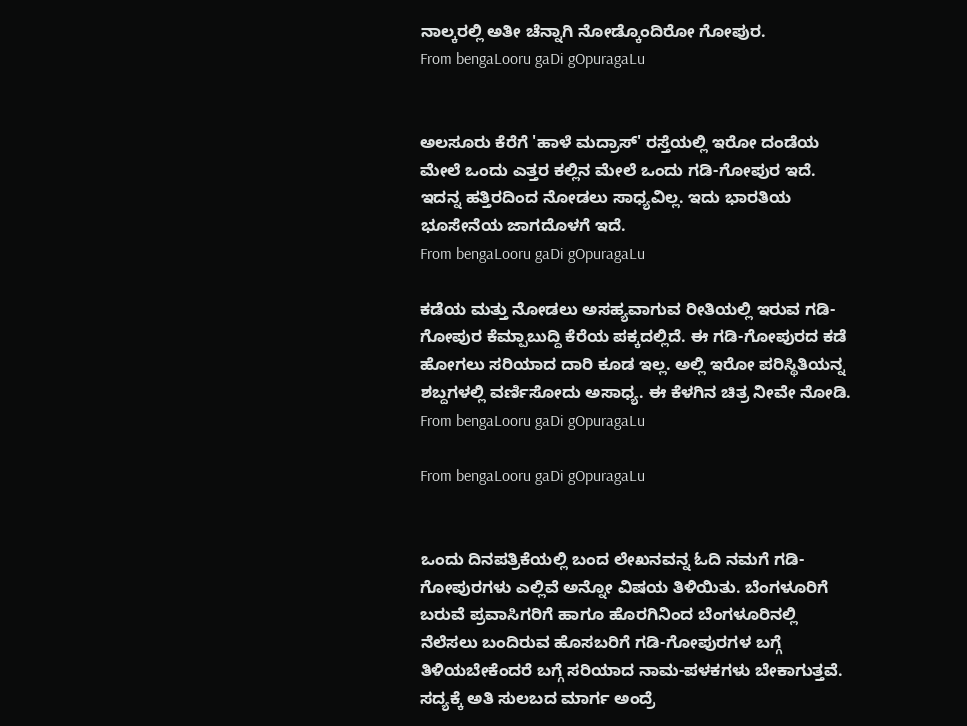ನಾಲ್ಕರಲ್ಲಿ ಅತೀ ಚೆನ್ನಾಗಿ ನೋಡ್ಕೊಂದಿರೋ ಗೋಪುರ.
From bengaLooru gaDi gOpuragaLu


ಅಲಸೂರು ಕೆರೆಗೆ 'ಹಾಳೆ ಮದ್ರಾಸ್' ರಸ್ತೆಯಲ್ಲಿ ಇರೋ ದಂಡೆಯ ಮೇಲೆ ಒಂದು ಎತ್ತರ ಕಲ್ಲಿನ ಮೇಲೆ ಒಂದು ಗಡಿ-ಗೋಪುರ ಇದೆ. ಇದನ್ನ ಹತ್ತಿರದಿಂದ ನೋಡಲು ಸಾಧ್ಯವಿಲ್ಲ. ಇದು ಭಾರತಿಯ ಭೂಸೇನೆಯ ಜಾಗದೊಳಗೆ ಇದೆ.
From bengaLooru gaDi gOpuragaLu

ಕಡೆಯ ಮತ್ತು ನೋಡಲು ಅಸಹ್ಯವಾಗುವ ರೀತಿಯಲ್ಲಿ ಇರುವ ಗಡಿ-ಗೋಪುರ ಕೆಮ್ಪಾಬುದ್ದಿ ಕೆರೆಯ ಪಕ್ಕದಲ್ಲಿದೆ. ಈ ಗಡಿ-ಗೋಪುರದ ಕಡೆ ಹೋಗಲು ಸರಿಯಾದ ದಾರಿ ಕೂಡ ಇಲ್ಲ. ಅಲ್ಲಿ ಇರೋ ಪರಿಸ್ಥಿತಿಯನ್ನ ಶಬ್ದಗಳಲ್ಲಿ ವರ್ಣಿಸೋದು ಅಸಾಧ್ಯ. ಈ ಕೆಳಗಿನ ಚಿತ್ರ ನೀವೇ ನೋಡಿ.
From bengaLooru gaDi gOpuragaLu

From bengaLooru gaDi gOpuragaLu


ಒಂದು ದಿನಪತ್ರಿಕೆಯಲ್ಲಿ ಬಂದ ಲೇಖನವನ್ನ ಓದಿ ನಮಗೆ ಗಡಿ-ಗೋಪುರಗಳು ಎಲ್ಲಿವೆ ಅನ್ನೋ ವಿಷಯ ತಿಳಿಯಿತು. ಬೆಂಗಳೂರಿಗೆ ಬರುವೆ ಪ್ರವಾಸಿಗರಿಗೆ ಹಾಗೂ ಹೊರಗಿನಿಂದ ಬೆಂಗಳೂರಿನಲ್ಲಿ ನೆಲೆಸಲು ಬಂದಿರುವ ಹೊಸಬರಿಗೆ ಗಡಿ-ಗೋಪುರಗಳ ಬಗ್ಗೆ ತಿಳಿಯಬೇಕೆಂದರೆ ಬಗ್ಗೆ ಸರಿಯಾದ ನಾಮ-ಪಳಕಗಳು ಬೇಕಾಗುತ್ತವೆ. ಸದ್ಯಕ್ಕೆ ಅತಿ ಸುಲಬದ ಮಾರ್ಗ ಅಂದ್ರೆ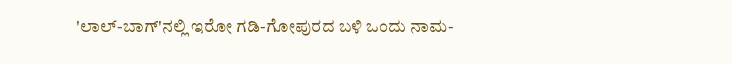'ಲಾಲ್-ಬಾಗ್'ನಲ್ಲಿ ಇರೋ ಗಡಿ-ಗೋಪುರದ ಬಳಿ ಒಂದು ನಾಮ-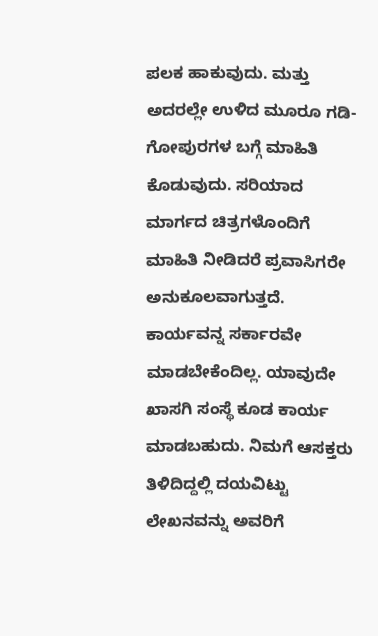ಪಲಕ ಹಾಕುವುದು. ಮತ್ತು ಅದರಲ್ಲೇ ಉಳಿದ ಮೂರೂ ಗಡಿ-ಗೋಪುರಗಳ ಬಗ್ಗೆ ಮಾಹಿತಿ ಕೊಡುವುದು. ಸರಿಯಾದ ಮಾರ್ಗದ ಚಿತ್ರಗಳೊಂದಿಗೆ ಮಾಹಿತಿ ನೀಡಿದರೆ ಪ್ರವಾಸಿಗರೇ ಅನುಕೂಲವಾಗುತ್ತದೆ.
ಕಾರ್ಯವನ್ನ ಸರ್ಕಾರವೇ ಮಾಡಬೇಕೆಂದಿಲ್ಲ. ಯಾವುದೇ ಖಾಸಗಿ ಸಂಸ್ಥೆ ಕೂಡ ಕಾರ್ಯ ಮಾಡಬಹುದು. ನಿಮಗೆ ಆಸಕ್ತರು ತಿಳಿದಿದ್ದಲ್ಲಿ ದಯವಿಟ್ಟು ಲೇಖನವನ್ನು ಅವರಿಗೆ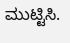ಮುಟ್ಟಿಸಿ.